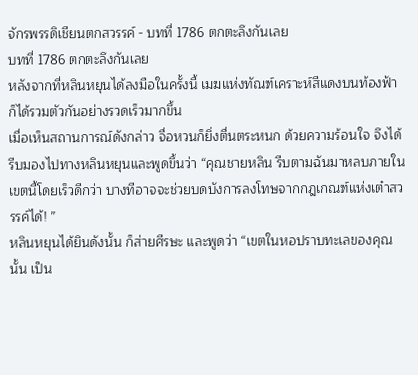จักรพรรดิเชียนตกสวรรค์ - บทที่ 1786 ตกตะลึงกันเลย
บทที่ 1786 ตกตะลึงกันเลย
หลังจากที่หลินหยุนได้ลงมือในครั้งนี้ เมฆแห่งทัณฑ์เคราะห์สีแดงบนท้องฟ้า ก็ได้รวมตัวกันอย่างรวดเร็วมากขึ้น
เมื่อเห็นสถานการณ์ดังกล่าว จื่อหวนก็ยิ่งตื่นตระหนก ด้วยความร้อนใจ จึงได้รีบมองไปทางหลินหยุนและพูดขึ้นว่า “คุณชายหลิน รีบตามฉันมาหลบภายในเขตนี้โดยเร็วดีกว่า บางทีอาจจะช่วยบดบังการลงโทษจากกฎเกณฑ์แห่งเต๋าสวรรค์ได้! ”
หลินหยุนได้ยินดังนั้น ก็ส่ายศีรษะ และพูดว่า “เขตในหอปราบทะเลของคุณนั้น เป็น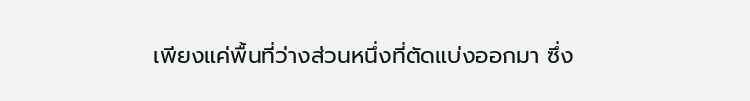เพียงแค่พื้นที่ว่างส่วนหนึ่งที่ตัดแบ่งออกมา ซึ่ง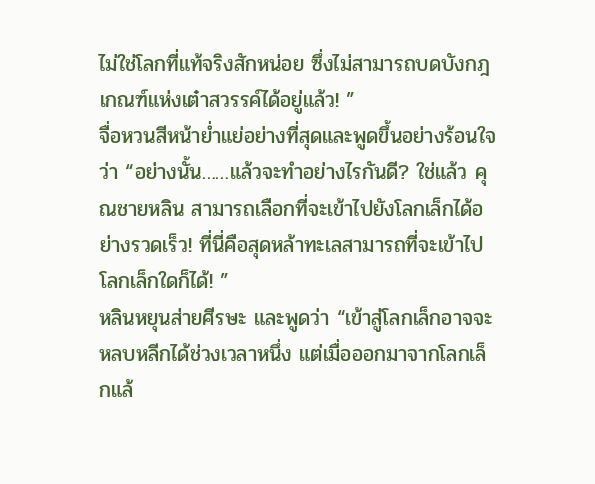ไม่ใช่โลกที่แท้จริงสักหน่อย ซึ่งไม่สามารถบดบังกฎเกณฑ์แห่งเต๋าสวรรค์ได้อยู่แล้ว! ”
จื่อหวนสีหน้าย่ำแย่อย่างที่สุดและพูดขึ้นอย่างร้อนใจว่า “อย่างนั้น……แล้วจะทำอย่างไรกันดี? ใช่แล้ว คุณชายหลิน สามารถเลือกที่จะเข้าไปยังโลกเล็กได้อย่างรวดเร็ว! ที่นี่คือสุดหล้าทะเลสามารถที่จะเข้าไปโลกเล็กใดก็ได้! ”
หลินหยุนส่ายศีรษะ และพูดว่า “เข้าสู่โลกเล็กอาจจะหลบหลีกได้ช่วงเวลาหนึ่ง แต่เมื่อออกมาจากโลกเล็กแล้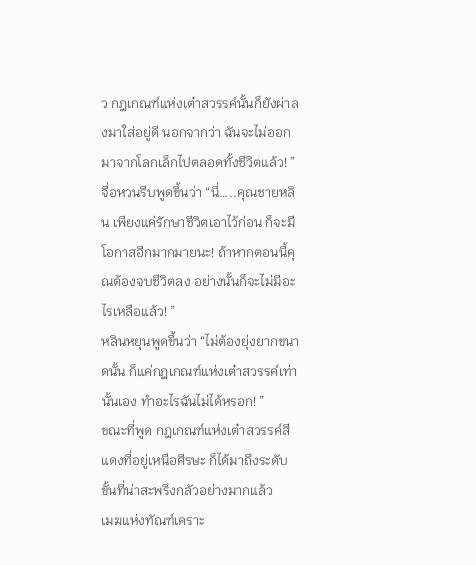ว กฎเกณฑ์แห่งเต๋าสวรรค์นั้นก็ยังผ่าลงมาใส่อยู่ดี นอกจากว่า ฉันจะไม่ออกมาจากโลกเล็กไปตลอดทั้งชีวิตแล้ว! ”
จื่อหวนรีบพูดขึ้นว่า “นี่…..คุณชายหลิน เพียงแค่รักษาชีวิตเอาไว้ก่อน ก็จะมีโอกาสอีกมากมายนะ! ถ้าหากตอนนี้คุณต้องจบชีวิตลง อย่างนั้นก็จะไม่มีอะไรเหลือแล้ว! ”
หลินหยุนพูดขึ้นว่า “ไม่ต้องยุ่งยากขนาดนั้น ก็แค่กฎเกณฑ์แห่งเต๋าสวรรค์เท่านั้นเอง ทำอะไรฉันไม่ได้หรอก! ”
ขณะที่พูด กฎเกณฑ์แห่งเต๋าสวรรค์สีแดงที่อยู่เหนือศีรษะ ก็ได้มาถึงระดับขั้นที่น่าสะพรึงกลัวอย่างมากแล้ว
เมฆแห่งทัณฑ์เคราะ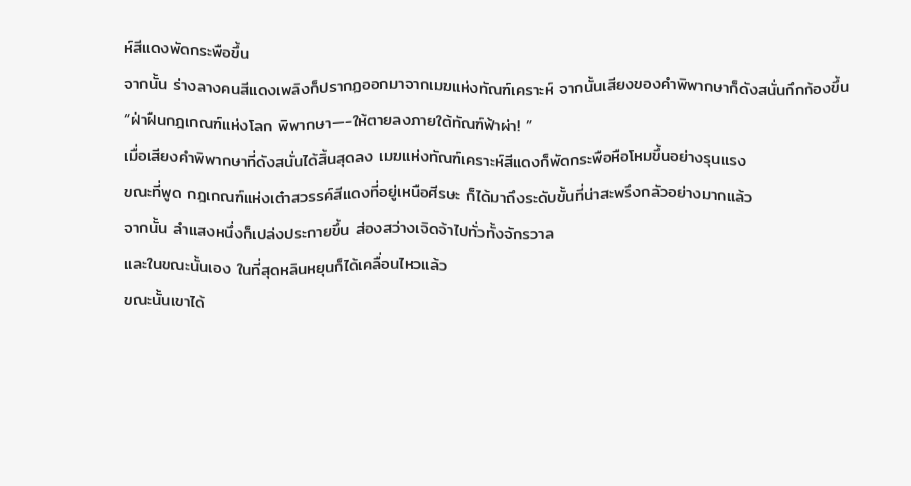ห์สีแดงพัดกระพือขึ้น
จากนั้น ร่างลางคนสีแดงเพลิงก็ปรากฏออกมาจากเมฆแห่งทัณฑ์เคราะห์ จากนั้นเสียงของคำพิพากษาก็ดังสนั่นกึกก้องขึ้น
“ฝ่าฝืนกฎเกณฑ์แห่งโลก พิพากษา—-ให้ตายลงภายใต้ทัณฑ์ฟ้าผ่า! ”
เมื่อเสียงคำพิพากษาที่ดังสนั่นได้สิ้นสุดลง เมฆแห่งทัณฑ์เคราะห์สีแดงก็พัดกระพือหือโหมขึ้นอย่างรุนแรง
ขณะที่พูด กฎเกณฑ์แห่งเต๋าสวรรค์สีแดงที่อยู่เหนือศีรษะ ก็ได้มาถึงระดับขั้นที่น่าสะพรึงกลัวอย่างมากแล้ว
จากนั้น ลำแสงหนึ่งก็เปล่งประกายขึ้น ส่องสว่างเจิดจ้าไปทั่วทั้งจักรวาล
และในขณะนั้นเอง ในที่สุดหลินหยุนก็ได้เคลื่อนไหวแล้ว
ขณะนั้นเขาได้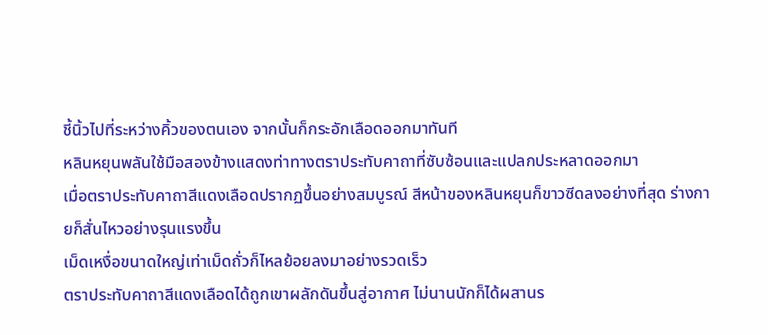ชี้นิ้วไปที่ระหว่างคิ้วของตนเอง จากนั้นก็กระอักเลือดออกมาทันที
หลินหยุนพลันใช้มือสองข้างแสดงท่าทางตราประทับคาถาที่ซับซ้อนและแปลกประหลาดออกมา
เมื่อตราประทับคาถาสีแดงเลือดปรากฏขึ้นอย่างสมบูรณ์ สีหน้าของหลินหยุนก็ขาวซีดลงอย่างที่สุด ร่างกายก็สั่นไหวอย่างรุนแรงขึ้น
เม็ดเหงื่อขนาดใหญ่เท่าเม็ดถั่วก็ไหลย้อยลงมาอย่างรวดเร็ว
ตราประทับคาถาสีแดงเลือดได้ถูกเขาผลักดันขึ้นสู่อากาศ ไม่นานนักก็ได้ผสานร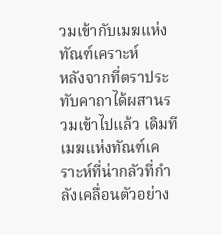วมเข้ากับเมฆแห่งทัณฑ์เคราะห์
หลังจากที่ตราประทับคาถาได้ผสานรวมเข้าไปแล้ว เดิมทีเมฆแห่งทัณฑ์เคราะห์ที่น่ากลัวที่กำลังเคลื่อนตัวอย่าง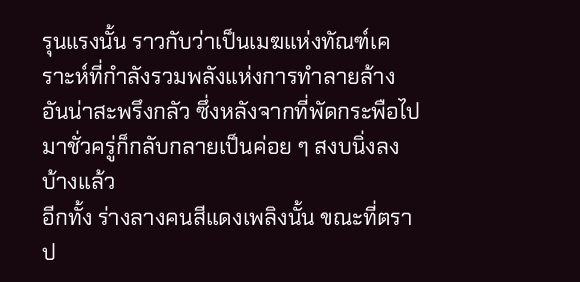รุนแรงนั้น ราวกับว่าเป็นเมฆแห่งทัณฑ์เคราะห์ที่กำลังรวมพลังแห่งการทำลายล้างอันน่าสะพรึงกลัว ซึ่งหลังจากที่พัดกระพือไปมาชั่วครู่ก็กลับกลายเป็นค่อย ๆ สงบนิ่งลงบ้างแล้ว
อีกทั้ง ร่างลางคนสีแดงเพลิงนั้น ขณะที่ตราป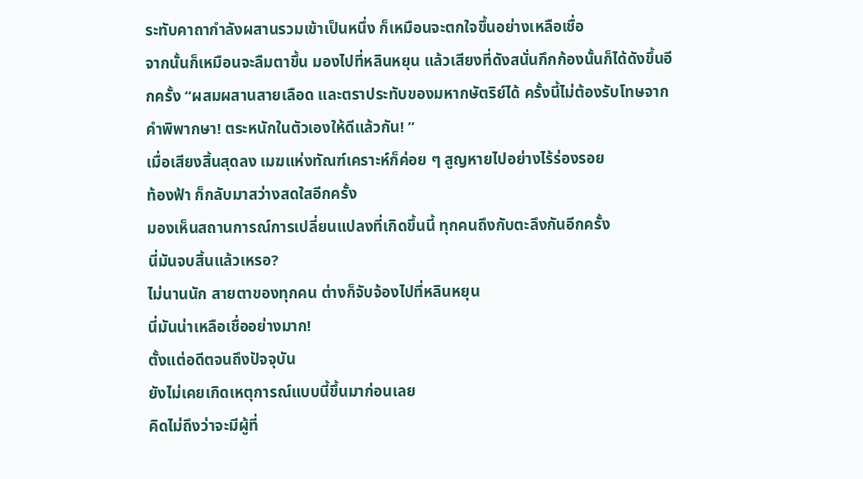ระทับคาถากำลังผสานรวมเข้าเป็นหนึ่ง ก็เหมือนจะตกใจขึ้นอย่างเหลือเชื่อ
จากนั้นก็เหมือนจะลืมตาขึ้น มองไปที่หลินหยุน แล้วเสียงที่ดังสนั่นกึกก้องนั้นก็ได้ดังขึ้นอีกครั้ง “ผสมผสานสายเลือด และตราประทับของมหากษัตริย์ได้ ครั้งนี้ไม่ต้องรับโทษจากคำพิพากษา! ตระหนักในตัวเองให้ดีแล้วกัน! ”
เมื่อเสียงสิ้นสุดลง เมฆแห่งทัณฑ์เคราะห์ก็ค่อย ๆ สูญหายไปอย่างไร้ร่องรอย
ท้องฟ้า ก็กลับมาสว่างสดใสอีกครั้ง
มองเห็นสถานการณ์การเปลี่ยนแปลงที่เกิดขึ้นนี้ ทุกคนถึงกับตะลึงกันอีกครั้ง
นี่มันจบสิ้นแล้วเหรอ?
ไม่นานนัก สายตาของทุกคน ต่างก็จับจ้องไปที่หลินหยุน
นี่มันน่าเหลือเชื่ออย่างมาก!
ตั้งแต่อดีตจนถึงปัจจุบัน
ยังไม่เคยเกิดเหตุการณ์แบบนี้ขึ้นมาก่อนเลย
คิดไม่ถึงว่าจะมีผู้ที่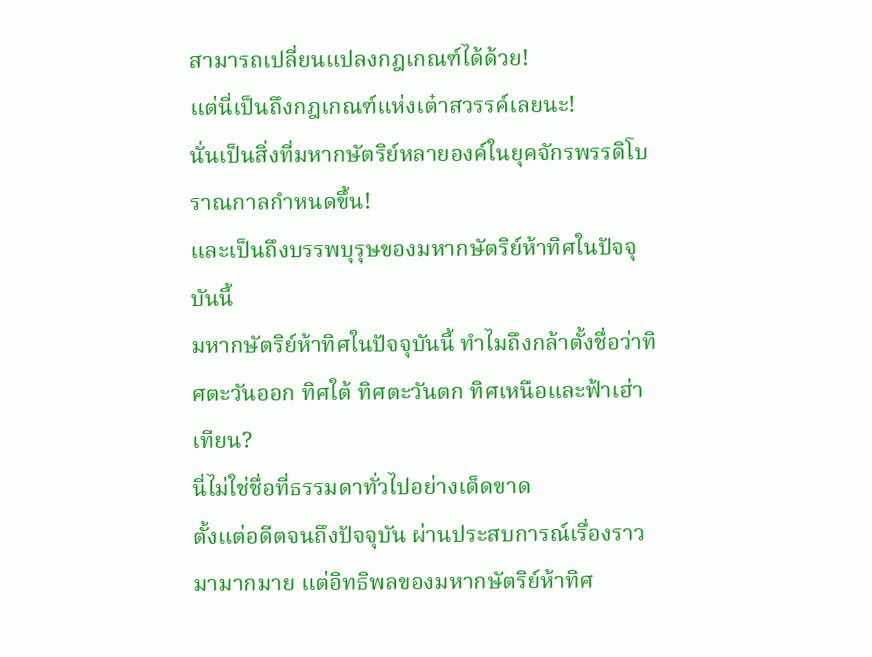สามารถเปลี่ยนแปลงกฎเกณฑ์ได้ด้วย!
แต่นี่เป็นถึงกฎเกณฑ์แห่งเต๋าสวรรค์เลยนะ!
นั่นเป็นสิ่งที่มหากษัตริย์หลายองค์ในยุคจักรพรรดิโบราณกาลกำหนดขึ้น!
และเป็นถึงบรรพบุรุษของมหากษัตริย์ห้าทิศในปัจจุบันนี้
มหากษัตริย์ห้าทิศในปัจจุบันนี้ ทำไมถึงกล้าตั้งชื่อว่าทิศตะวันออก ทิศใต้ ทิศตะวันตก ทิศเหนือและฟ้าเฮ่าเทียน?
นี่ไม่ใช่ชื่อที่ธรรมดาทั่วไปอย่างเด็ดขาด
ตั้งแต่อดีตจนถึงปัจจุบัน ผ่านประสบการณ์เรื่องราวมามากมาย แต่อิทธิพลของมหากษัตริย์ห้าทิศ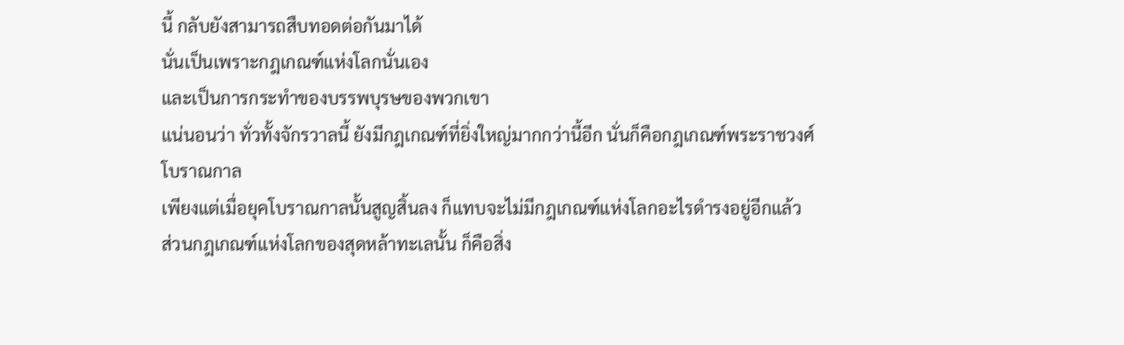นี้ กลับยังสามารถสืบทอดต่อกันมาได้
นั่นเป็นเพราะกฎเกณฑ์แห่งโลกนั่นเอง
และเป็นการกระทำของบรรพบุรษของพวกเขา
แน่นอนว่า ทั่วทั้งจักรวาลนี้ ยังมีกฎเกณฑ์ที่ยิ่งใหญ่มากกว่านี้อีก นั่นก็คือกฎเกณฑ์พระราชวงศ์โบราณกาล
เพียงแต่เมื่อยุคโบราณกาลนั้นสูญสิ้นลง ก็แทบจะไม่มีกฎเกณฑ์แห่งโลกอะไรดำรงอยู่อีกแล้ว
ส่วนกฎเกณฑ์แห่งโลกของสุดหล้าทะเลนั้น ก็คือสิ่ง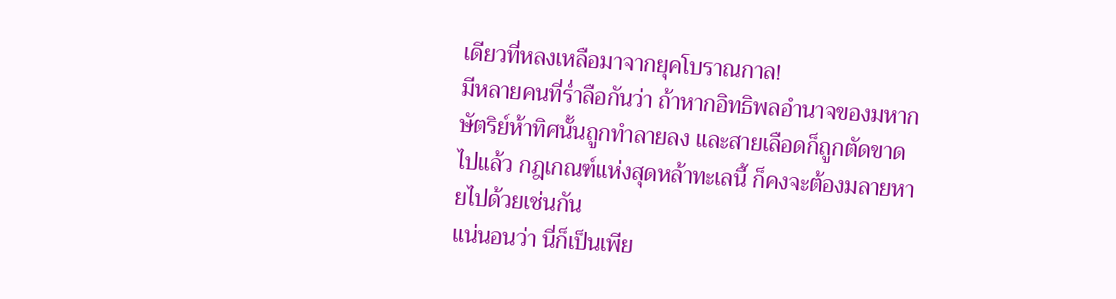เดียวที่หลงเหลือมาจากยุคโบราณกาล!
มีหลายคนที่ร่ำลือกันว่า ถ้าหากอิทธิพลอำนาจของมหากษัตริย์ห้าทิศนั้นถูกทำลายลง และสายเลือดก็ถูกตัดขาดไปแล้ว กฎเกณฑ์แห่งสุดหล้าทะเลนี้ ก็คงจะต้องมลายหายไปด้วยเช่นกัน
แน่นอนว่า นี่ก็เป็นเพีย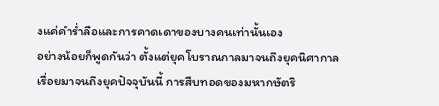งแค่คำร่ำลือและการคาดเดาของบางคนเท่านั้นเอง
อย่างน้อยก็พูดกันว่า ตั้งแต่ยุคโบราณกาลมาจนถึงยุคนิศากาล เรื่อยมาจนถึงยุคปัจจุบันนี้ การสืบทอดของมหากษัตริ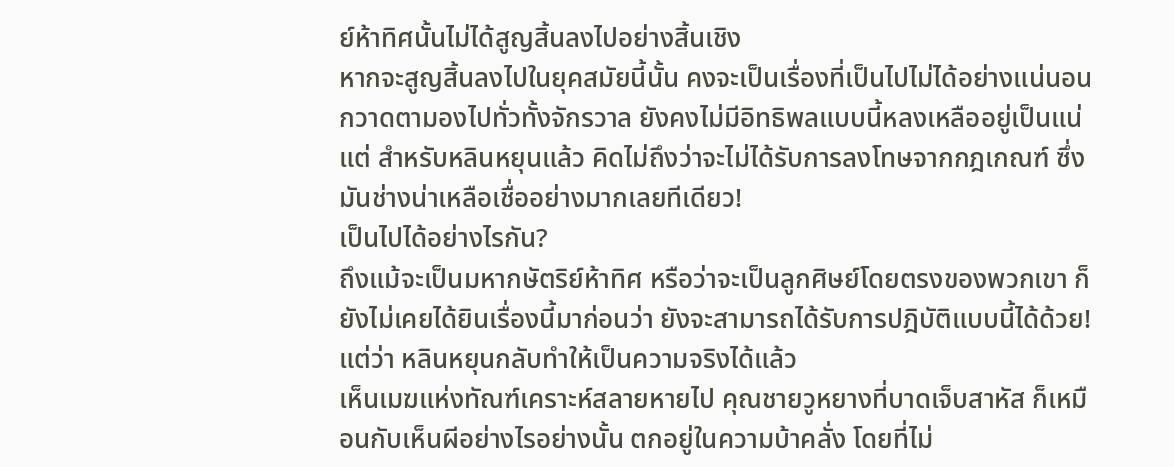ย์ห้าทิศนั้นไม่ได้สูญสิ้นลงไปอย่างสิ้นเชิง
หากจะสูญสิ้นลงไปในยุคสมัยนี้นั้น คงจะเป็นเรื่องที่เป็นไปไม่ได้อย่างแน่นอน
กวาดตามองไปทั่วทั้งจักรวาล ยังคงไม่มีอิทธิพลแบบนี้หลงเหลืออยู่เป็นแน่
แต่ สำหรับหลินหยุนแล้ว คิดไม่ถึงว่าจะไม่ได้รับการลงโทษจากกฎเกณฑ์ ซึ่งมันช่างน่าเหลือเชื่ออย่างมากเลยทีเดียว!
เป็นไปได้อย่างไรกัน?
ถึงแม้จะเป็นมหากษัตริย์ห้าทิศ หรือว่าจะเป็นลูกศิษย์โดยตรงของพวกเขา ก็ยังไม่เคยได้ยินเรื่องนี้มาก่อนว่า ยังจะสามารถได้รับการปฎิบัติแบบนี้ได้ด้วย!
แต่ว่า หลินหยุนกลับทำให้เป็นความจริงได้แล้ว
เห็นเมฆแห่งทัณฑ์เคราะห์สลายหายไป คุณชายวูหยางที่บาดเจ็บสาหัส ก็เหมือนกับเห็นผีอย่างไรอย่างนั้น ตกอยู่ในความบ้าคลั่ง โดยที่ไม่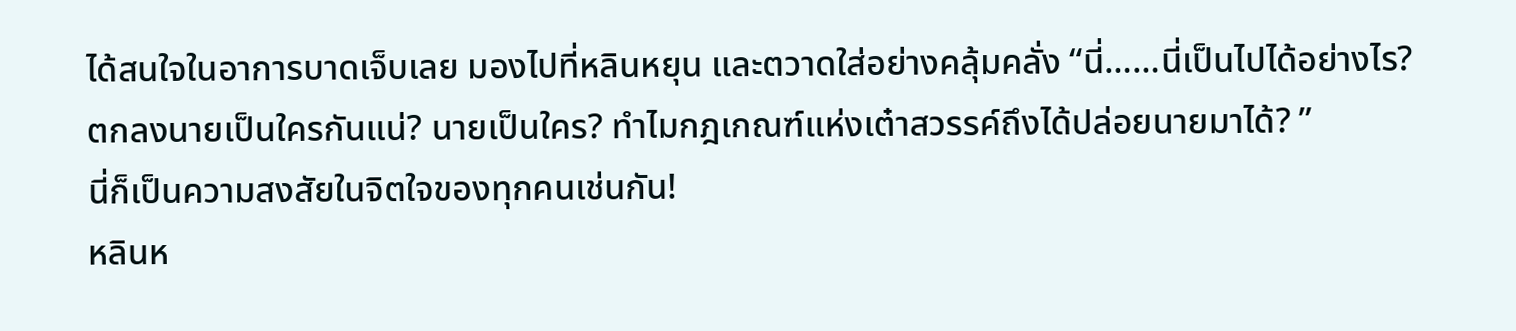ได้สนใจในอาการบาดเจ็บเลย มองไปที่หลินหยุน และตวาดใส่อย่างคลุ้มคลั่ง “นี่……นี่เป็นไปได้อย่างไร? ตกลงนายเป็นใครกันแน่? นายเป็นใคร? ทำไมกฎเกณฑ์แห่งเต๋าสวรรค์ถึงได้ปล่อยนายมาได้? ”
นี่ก็เป็นความสงสัยในจิตใจของทุกคนเช่นกัน!
หลินห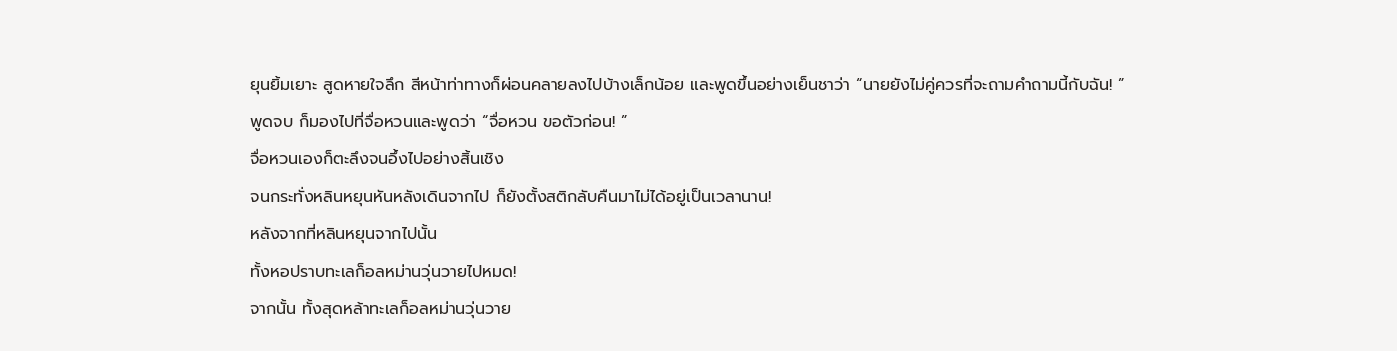ยุนยิ้มเยาะ สูดหายใจลึก สีหน้าท่าทางก็ผ่อนคลายลงไปบ้างเล็กน้อย และพูดขึ้นอย่างเย็นชาว่า “นายยังไม่คู่ควรที่จะถามคำถามนี้กับฉัน! ”
พูดจบ ก็มองไปที่จื่อหวนและพูดว่า “จื่อหวน ขอตัวก่อน! ”
จื่อหวนเองก็ตะลึงจนอึ้งไปอย่างสิ้นเชิง
จนกระทั่งหลินหยุนหันหลังเดินจากไป ก็ยังตั้งสติกลับคืนมาไม่ได้อยู่เป็นเวลานาน!
หลังจากที่หลินหยุนจากไปนั้น
ทั้งหอปราบทะเลก็อลหม่านวุ่นวายไปหมด!
จากนั้น ทั้งสุดหล้าทะเลก็อลหม่านวุ่นวาย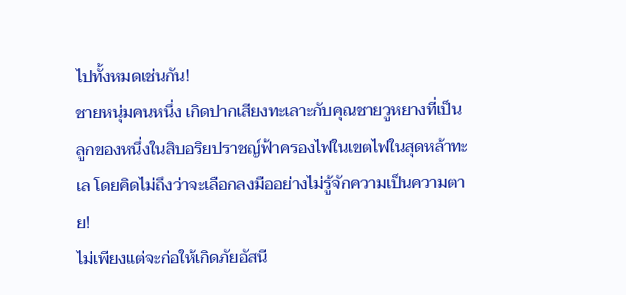ไปทั้งหมดเช่นกัน!
ชายหนุ่มคนหนึ่ง เกิดปากเสียงทะเลาะกับคุณชายวูหยางที่เป็นลูกของหนึ่งในสิบอริยปราชญ์ฟ้าครองไฟในเขตไฟในสุดหล้าทะเล โดยคิดไม่ถึงว่าจะเลือกลงมืออย่างไม่รู้จักความเป็นความตาย!
ไม่เพียงแต่จะก่อให้เกิดภัยอัสนี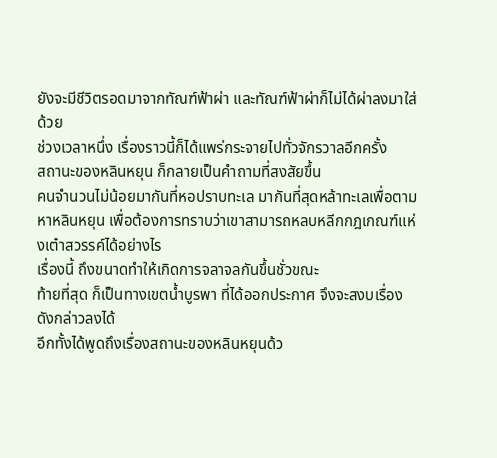ยังจะมีชีวิตรอดมาจากทัณฑ์ฟ้าผ่า และทัณฑ์ฟ้าผ่าก็ไม่ได้ผ่าลงมาใส่ด้วย
ช่วงเวลาหนึ่ง เรื่องราวนี้ก็ได้แพร่กระจายไปทั่วจักรวาลอีกครั้ง
สถานะของหลินหยุน ก็กลายเป็นคำถามที่สงสัยขึ้น
คนจำนวนไม่น้อยมากันที่หอปราบทะเล มากันที่สุดหล้าทะเลเพื่อตามหาหลินหยุน เพื่อต้องการทราบว่าเขาสามารถหลบหลีกกฎเกณฑ์แห่งเต๋าสวรรค์ได้อย่างไร
เรื่องนี้ ถึงขนาดทำให้เกิดการจลาจลกันขึ้นชั่วขณะ
ท้ายที่สุด ก็เป็นทางเขตน้ำบูรพา ที่ได้ออกประกาศ จึงจะสงบเรื่องดังกล่าวลงได้
อีกทั้งได้พูดถึงเรื่องสถานะของหลินหยุนด้ว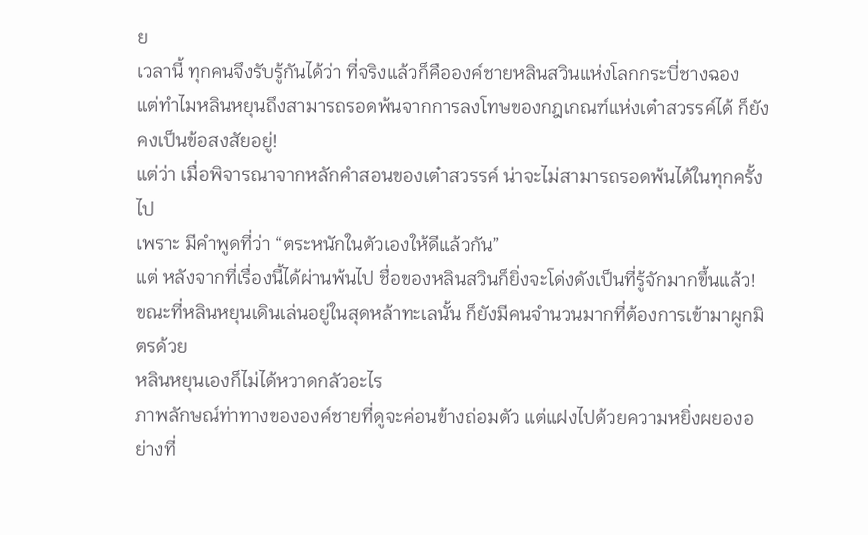ย
เวลานี้ ทุกคนจึงรับรู้กันได้ว่า ที่จริงแล้วก็คือองค์ชายหลินสวินแห่งโลกกระบี่ชางฉอง
แต่ทำไมหลินหยุนถึงสามารถรอดพ้นจากการลงโทษของกฎเกณฑ์แห่งเต๋าสวรรค์ได้ ก็ยังคงเป็นข้อสงสัยอยู่!
แต่ว่า เมื่อพิจารณาจากหลักคำสอนของเต๋าสวรรค์ น่าจะไม่สามารถรอดพ้นได้ในทุกครั้งไป
เพราะ มีคำพูดที่ว่า “ตระหนักในตัวเองให้ดีแล้วกัน”
แต่ หลังจากที่เรื่องนี้ได้ผ่านพ้นไป ชื่อของหลินสวินก็ยิ่งจะโด่งดังเป็นที่รู้จักมากขึ้นแล้ว!
ขณะที่หลินหยุนเดินเล่นอยู่ในสุดหล้าทะเลนั้น ก็ยังมีคนจำนวนมากที่ต้องการเข้ามาผูกมิตรด้วย
หลินหยุนเองก็ไม่ได้หวาดกลัวอะไร
ภาพลักษณ์ท่าทางขององค์ชายที่ดูจะค่อนข้างถ่อมตัว แต่แฝงไปด้วยความหยิ่งผยองอย่างที่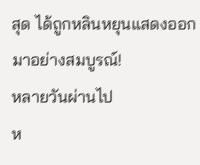สุด ได้ถูกหลินหยุนแสดงออกมาอย่างสมบูรณ์!
หลายวันผ่านไป
ห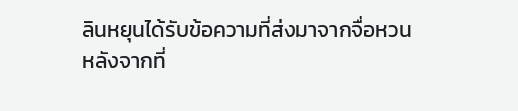ลินหยุนได้รับข้อความที่ส่งมาจากจื่อหวน
หลังจากที่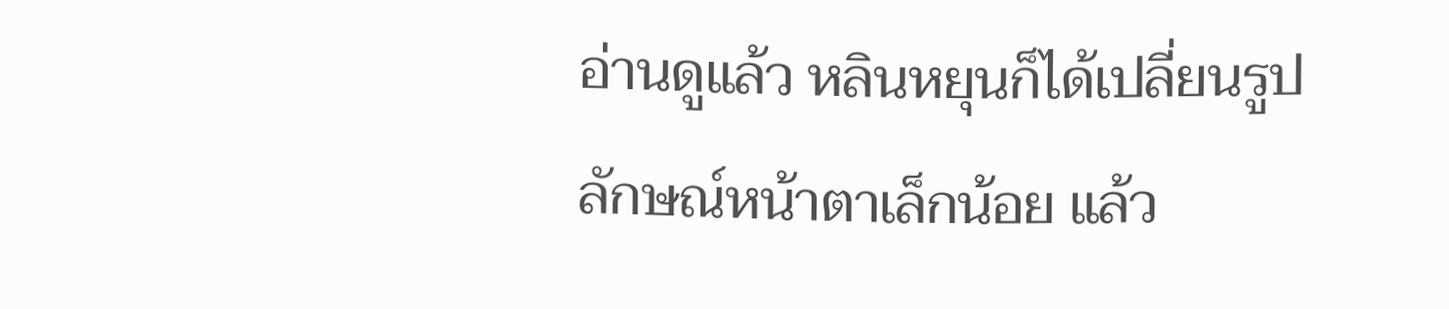อ่านดูแล้ว หลินหยุนก็ได้เปลี่ยนรูปลักษณ์หน้าตาเล็กน้อย แล้ว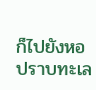ก็ไปยังหอปราบทะเล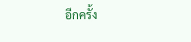อีกครั้ง